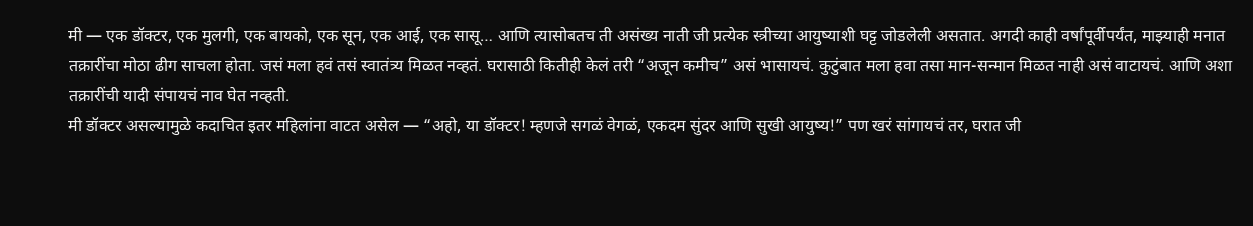मी — एक डॉक्टर, एक मुलगी, एक बायको, एक सून, एक आई, एक सासू… आणि त्यासोबतच ती असंख्य नाती जी प्रत्येक स्त्रीच्या आयुष्याशी घट्ट जोडलेली असतात. अगदी काही वर्षांपूर्वीपर्यंत, माझ्याही मनात तक्रारींचा मोठा ढीग साचला होता. जसं मला हवं तसं स्वातंत्र्य मिळत नव्हतं. घरासाठी कितीही केलं तरी “अजून कमीच” असं भासायचं. कुटुंबात मला हवा तसा मान-सन्मान मिळत नाही असं वाटायचं. आणि अशा तक्रारींची यादी संपायचं नाव घेत नव्हती.
मी डॉक्टर असल्यामुळे कदाचित इतर महिलांना वाटत असेल — “अहो, या डॉक्टर! म्हणजे सगळं वेगळं, एकदम सुंदर आणि सुखी आयुष्य!” पण खरं सांगायचं तर, घरात जी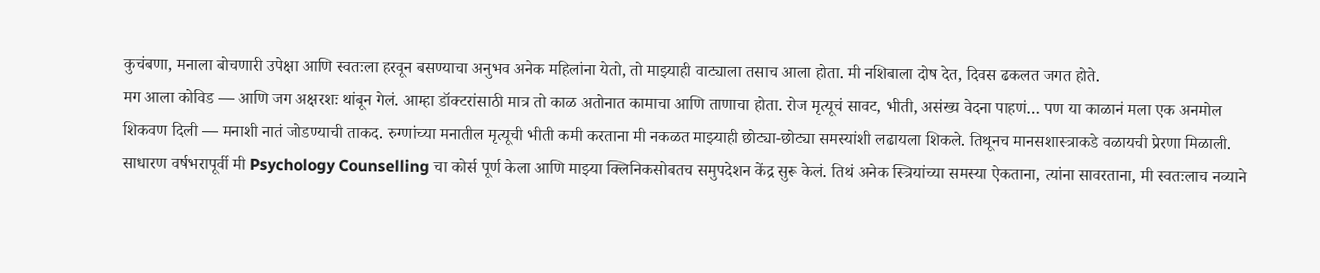कुचंबणा, मनाला बोचणारी उपेक्षा आणि स्वतःला हरवून बसण्याचा अनुभव अनेक महिलांना येतो, तो माझ्याही वाट्याला तसाच आला होता. मी नशिबाला दोष देत, दिवस ढकलत जगत होते.
मग आला कोविड — आणि जग अक्षरशः थांबून गेलं. आम्हा डॉक्टरांसाठी मात्र तो काळ अतोनात कामाचा आणि ताणाचा होता. रोज मृत्यूचं सावट, भीती, असंख्य वेदना पाहणं… पण या काळानं मला एक अनमोल शिकवण दिली — मनाशी नातं जोडण्याची ताकद. रुग्णांच्या मनातील मृत्यूची भीती कमी करताना मी नकळत माझ्याही छोट्या-छोट्या समस्यांशी लढायला शिकले. तिथूनच मानसशास्त्राकडे वळायची प्रेरणा मिळाली.
साधारण वर्षभरापूर्वी मी Psychology Counselling चा कोर्स पूर्ण केला आणि माझ्या क्लिनिकसोबतच समुपदेशन केंद्र सुरू केलं. तिथं अनेक स्त्रियांच्या समस्या ऐकताना, त्यांना सावरताना, मी स्वतःलाच नव्याने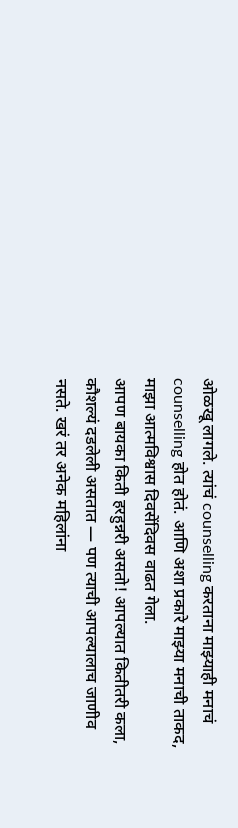ओळखू लागले. त्यांचं counselling करताना माझ्याही मनाचं counselling होत होतं. आणि अशा प्रकारे माझ्या मनाची ताकद, माझा आत्मविश्वास दिवसेंदिवस वाढत गेला.
आपण बायका किती हरहुन्नरी असतो! आपल्यात कितीतरी कला, कौशल्यं दडलेली असतात — पण त्याची आपल्यालाच जाणीव नसते. खरं तर अनेक महिलांना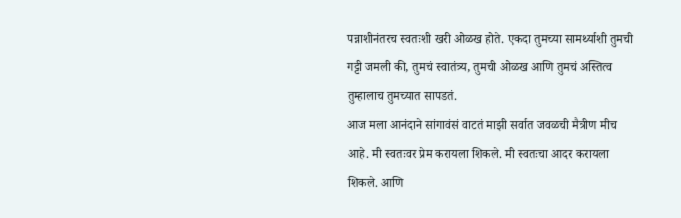पन्नाशीनंतरच स्वतःशी खरी ओळख होते. एकदा तुमच्या सामर्थ्याशी तुमची गट्टी जमली की, तुमचं स्वातंत्र्य, तुमची ओळख आणि तुमचं अस्तित्व तुम्हालाच तुमच्यात सापडतं.
आज मला आनंदाने सांगावंसं वाटतं माझी सर्वात जवळची मैत्रीण मीच आहे. मी स्वतःवर प्रेम करायला शिकले. मी स्वतःचा आदर करायला शिकले. आणि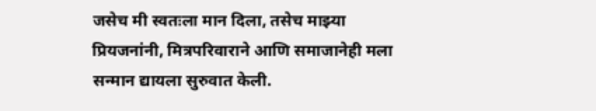जसेच मी स्वतःला मान दिला, तसेच माझ्या प्रियजनांनी, मित्रपरिवाराने आणि समाजानेही मला सन्मान द्यायला सुरुवात केली.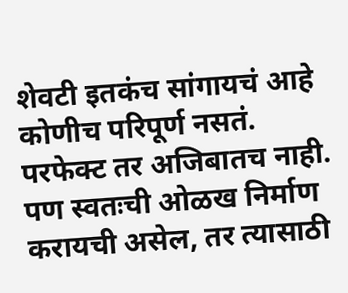शेवटी इतकंच सांगायचं आहे कोणीच परिपूर्ण नसतं. परफेक्ट तर अजिबातच नाही. पण स्वतःची ओळख निर्माण करायची असेल, तर त्यासाठी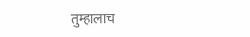तुम्हालाच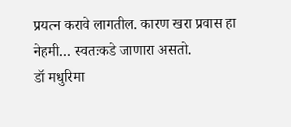प्रयत्न करावे लागतील. कारण खरा प्रवास हा नेहमी… स्वतःकडे जाणारा असतो.
डॉ मधुरिमा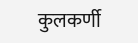कुलकर्णी